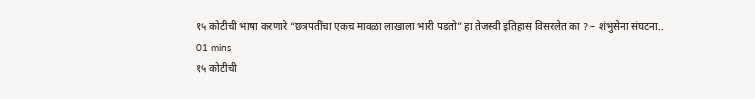१५ कोटीची भाषा करणारे “छत्रपतींचा एकच मावळा लाखाला भारी पडतो” हा तेजस्वी इतिहास विसरलेत का ? – शंभुसेना संघटना..
01 mins
१५ कोटीची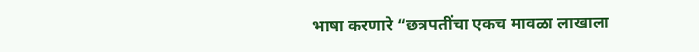भाषा करणारे “छत्रपतींचा एकच मावळा लाखाला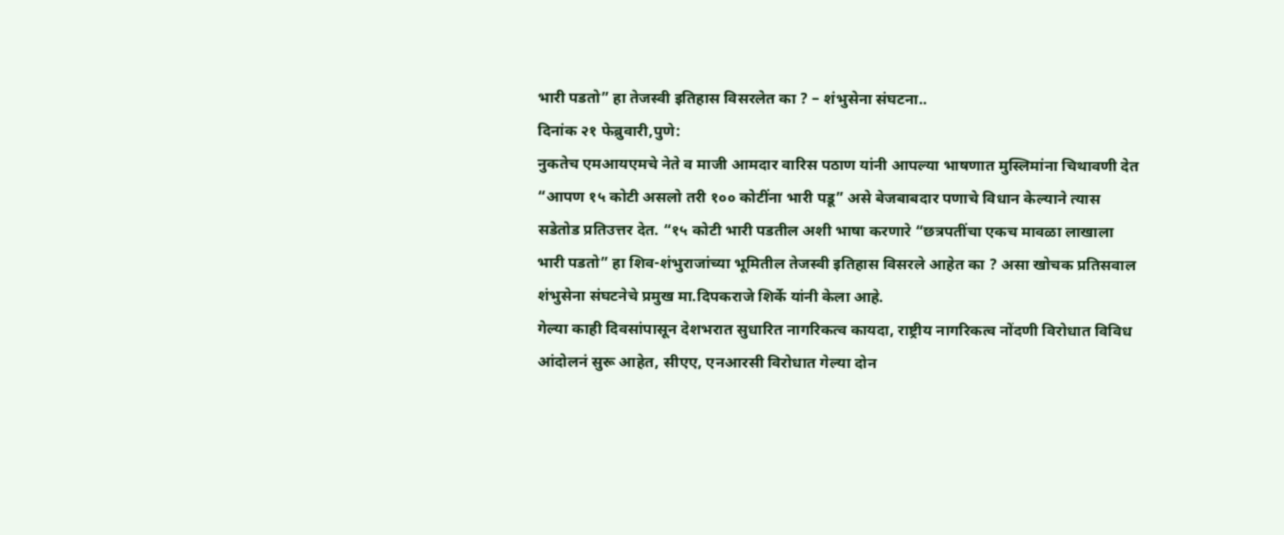भारी पडतो” हा तेजस्वी इतिहास विसरलेत का ? – शंभुसेना संघटना..
दिनांक २१ फेब्रुवारी,पुणे:
नुकतेच एमआयएमचे नेते व माजी आमदार वारिस पठाण यांनी आपल्या भाषणात मुस्लिमांना चिथावणी देत “आपण १५ कोटी असलो तरी १०० कोटींना भारी पडू” असे बेजबाबदार पणाचे विधान केल्याने त्यास सडेतोड प्रतिउत्तर देत. “१५ कोटी भारी पडतील अशी भाषा करणारे “छत्रपतींचा एकच मावळा लाखाला भारी पडतो” हा शिव-शंभुराजांच्या भूमितील तेजस्वी इतिहास विसरले आहेत का ? असा खोचक प्रतिसवाल शंभुसेना संघटनेचे प्रमुख मा.दिपकराजे शिर्के यांनी केला आहे.
गेल्या काही दिवसांपासून देशभरात सुधारित नागरिकत्व कायदा, राष्ट्रीय नागरिकत्व नोंदणी विरोधात विविध आंदोलनं सुरू आहेत, सीएए, एनआरसी विरोधात गेल्या दोन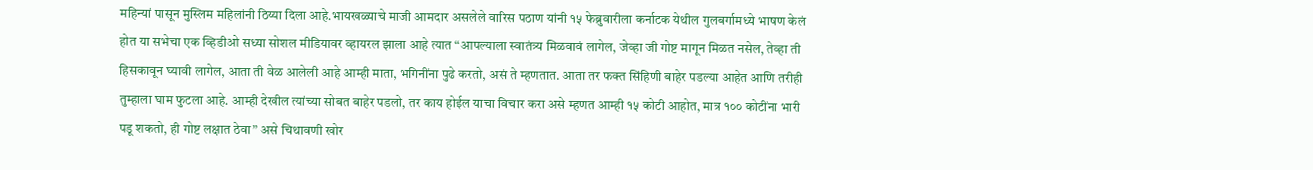महिन्यां पासून मुस्लिम महिलांनी ठिय्या दिला आहे.भायखळ्याचे माजी आमदार असलेले वारिस पठाण यांनी १५ फेब्रुवारीला कर्नाटक येथील गुलबर्गामध्ये भाषण केलं होत या सभेचा एक व्हिडीओ सध्या सोशल मीडियावर व्हायरल झाला आहे त्यात “आपल्याला स्वातंत्र्य मिळवावं लागेल, जेव्हा जी गोष्ट मागून मिळत नसेल, तेव्हा ती हिसकावून घ्यावी लागेल, आता ती वेळ आलेली आहे आम्ही माता, भगिनींना पुढे करतो, असं ते म्हणतात. आता तर फक्त सिंहिणी बाहेर पडल्या आहेत आणि तरीही तुम्हाला घाम फुटला आहे. आम्ही देखील त्यांच्या सोबत बाहेर पडलो, तर काय होईल याचा विचार करा असे म्हणत आम्ही १५ कोटी आहोत, मात्र १०० कोटींना भारी पडू शकतो, ही गोष्ट लक्षात ठेवा” असे चिथावणी खोर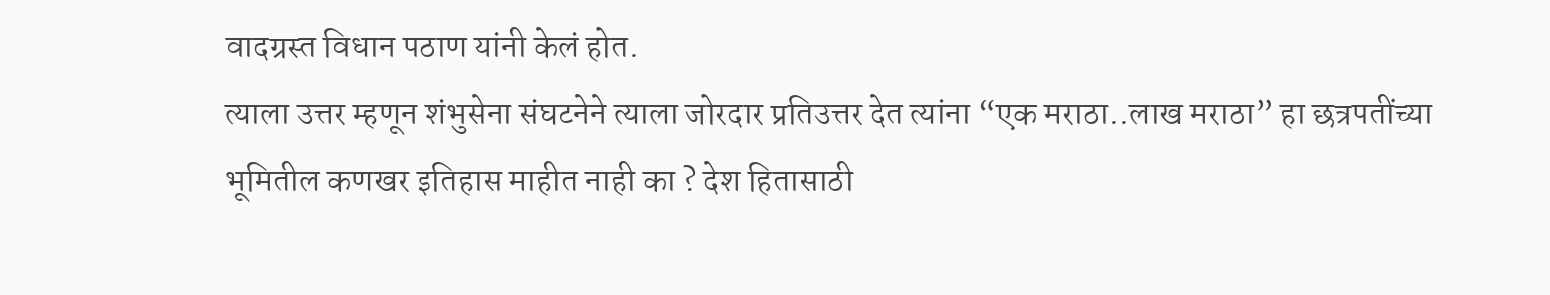वादग्रस्त विधान पठाण यांनी केलं होत.
त्याला उत्तर म्हणून शंभुसेना संघटनेने त्याला जोरदार प्रतिउत्तर देत त्यांना “एक मराठा..लाख मराठा” हा छत्रपतींच्या भूमितील कणखर इतिहास माहीत नाही का ? देश हितासाठी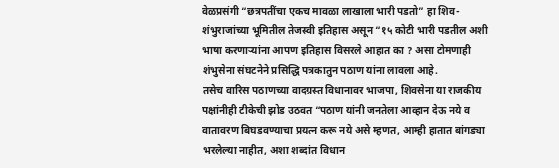वेळप्रसंगी “छत्रपतींचा एकच मावळा लाखाला भारी पडतो” हा शिव-शंभुराजांच्या भूमितील तेजस्वी इतिहास असून “१५ कोटी भारी पडतील अशी भाषा करणाऱ्यांना आपण इतिहास विसरले आहात का ? असा टोमणाही शंभुसेना संघटनेने प्रसिद्धि पत्रकातुन पठाण यांना लावला आहे.
तसेच वारिस पठाणच्या वादग्रस्त विधानावर भाजपा, शिवसेना या राजकीय पक्षांनीही टीकेची झोड उठवत “पठाण यांनी जनतेला आव्हान देऊ नये व वातावरण बिघडवण्याचा प्रयत्न करू नये असे म्हणत, आम्ही हातात बांगड्या भरलेल्या नाहीत, अशा शब्दांत विधान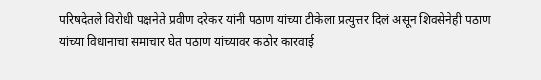परिषदेतले विरोधी पक्षनेते प्रवीण दरेकर यांनी पठाण यांच्या टीकेला प्रत्युत्तर दिलं असून शिवसेनेही पठाण यांच्या विधानाचा समाचार घेत पठाण यांच्यावर कठोर कारवाई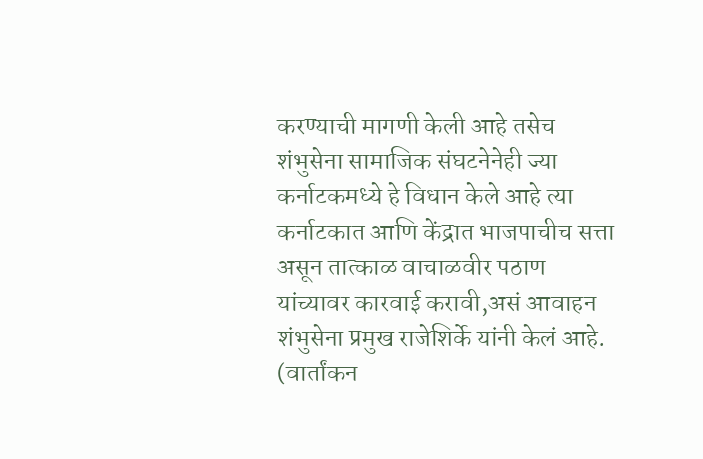करण्याची मागणी केली आहे तसेच शंभुसेना सामाजिक संघटनेनेही ज्या कर्नाटकमध्ये हे विधान केले आहे त्या कर्नाटकात आणि केंद्रात भाजपाचीच सत्ता असून तात्काळ वाचाळवीर पठाण यांच्यावर कारवाई करावी,असं आवाहन शंभुसेना प्रमुख राजेशिर्के यांनी केलं आहे.
(वार्तांकन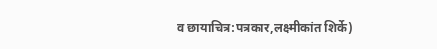व छायाचित्र:पत्रकार,लक्ष्मीकांत शिर्के)